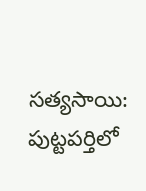సత్యసాయి: పుట్టపర్తిలో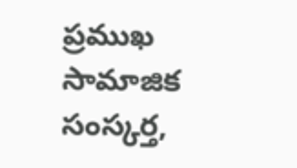ప్రముఖ సామాజిక సంస్కర్త,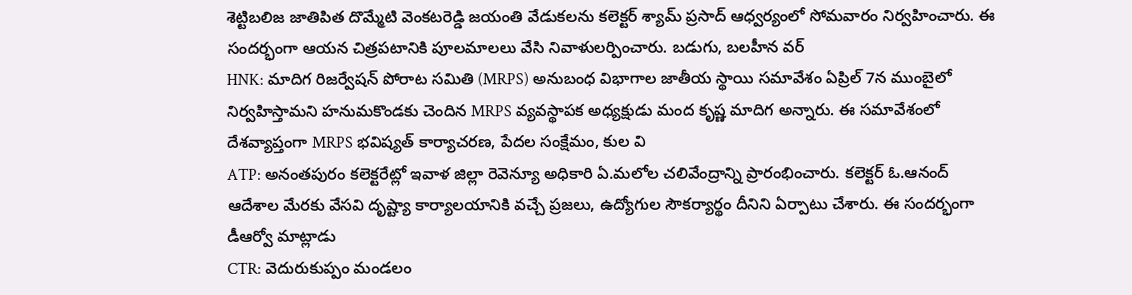శెట్టిబలిజ జాతిపిత దొమ్మేటి వెంకటరెడ్డి జయంతి వేడుకలను కలెక్టర్ శ్యామ్ ప్రసాద్ ఆధ్వర్యంలో సోమవారం నిర్వహించారు. ఈ సందర్భంగా ఆయన చిత్రపటానికి పూలమాలలు వేసి నివాళులర్పించారు. బడుగు, బలహీన వర్
HNK: మాదిగ రిజర్వేషన్ పోరాట సమితి (MRPS) అనుబంధ విభాగాల జాతీయ స్థాయి సమావేశం ఏప్రిల్ 7న ముంబైలో నిర్వహిస్తామని హనుమకొండకు చెందిన MRPS వ్యవస్థాపక అధ్యక్షుడు మంద కృష్ణ మాదిగ అన్నారు. ఈ సమావేశంలో దేశవ్యాప్తంగా MRPS భవిష్యత్ కార్యాచరణ, పేదల సంక్షేమం, కుల వి
ATP: అనంతపురం కలెక్టరేట్లో ఇవాళ జిల్లా రెవెన్యూ అధికారి ఏ.మలోల చలివేంద్రాన్ని ప్రారంభించారు. కలెక్టర్ ఓ.ఆనంద్ ఆదేశాల మేరకు వేసవి దృష్ట్యా కార్యాలయానికి వచ్చే ప్రజలు, ఉద్యోగుల సౌకర్యార్థం దీనిని ఏర్పాటు చేశారు. ఈ సందర్భంగా డీఆర్వో మాట్లాడు
CTR: వెదురుకుప్పం మండలం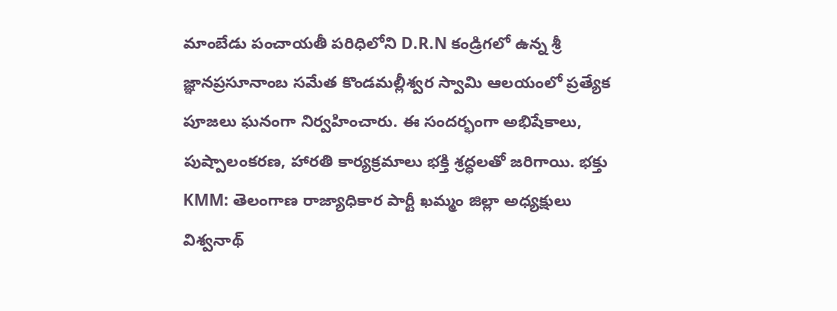మాంబేడు పంచాయతీ పరిధిలోని D.R.N కండ్రిగలో ఉన్న శ్రీ జ్ఞానప్రసూనాంబ సమేత కొండమల్లీశ్వర స్వామి ఆలయంలో ప్రత్యేక పూజలు ఘనంగా నిర్వహించారు. ఈ సందర్భంగా అభిషేకాలు, పుష్పాలంకరణ, హారతి కార్యక్రమాలు భక్తి శ్రద్ధలతో జరిగాయి. భక్తు
KMM: తెలంగాణ రాజ్యాధికార పార్టీ ఖమ్మం జిల్లా అధ్యక్షులు విశ్వనాథ్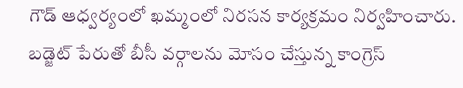గౌడ్ ఆధ్వర్యంలో ఖమ్మంలో నిరసన కార్యక్రమం నిర్వహించారు. బడ్జెట్ పేరుతో బీసీ వర్గాలను మోసం చేస్తున్న కాంగ్రెస్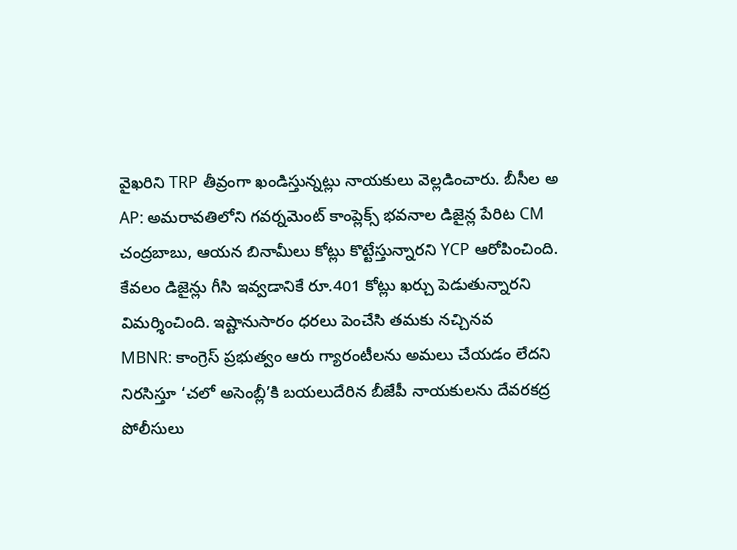వైఖరిని TRP తీవ్రంగా ఖండిస్తున్నట్లు నాయకులు వెల్లడించారు. బీసీల అ
AP: అమరావతిలోని గవర్నమెంట్ కాంప్లెక్స్ భవనాల డిజైన్ల పేరిట CM చంద్రబాబు, ఆయన బినామీలు కోట్లు కొట్టేస్తున్నారని YCP ఆరోపించింది. కేవలం డిజైన్లు గీసి ఇవ్వడానికే రూ.401 కోట్లు ఖర్చు పెడుతున్నారని విమర్శించింది. ఇష్టానుసారం ధరలు పెంచేసి తమకు నచ్చినవ
MBNR: కాంగ్రెస్ ప్రభుత్వం ఆరు గ్యారంటీలను అమలు చేయడం లేదని నిరసిస్తూ ‘చలో అసెంబ్లీ’కి బయలుదేరిన బీజేపీ నాయకులను దేవరకద్ర పోలీసులు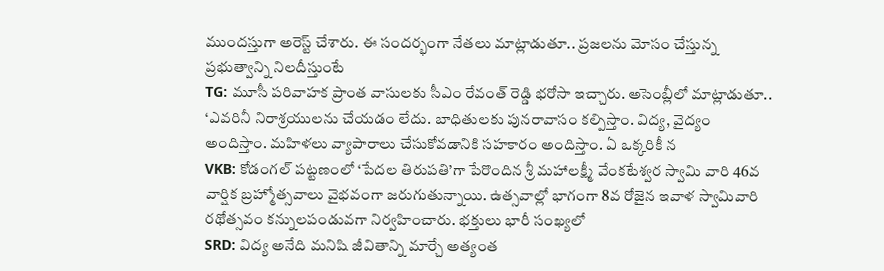ముందస్తుగా అరెస్ట్ చేశారు. ఈ సందర్భంగా నేతలు మాట్లాడుతూ.. ప్రజలను మోసం చేస్తున్న ప్రభుత్వాన్ని నిలదీస్తుంటే
TG: మూసీ పరివాహక ప్రాంత వాసులకు సీఎం రేవంత్ రెడ్డి భరోసా ఇచ్చారు. అసెంబ్లీలో మాట్లాడుతూ.. ‘ఎవరినీ నిరాశ్రయులను చేయడం లేదు. బాధితులకు పునరావాసం కల్పిస్తాం. విద్య, వైద్యం అందిస్తాం. మహిళలు వ్యాపారాలు చేసుకోవడానికి సహకారం అందిస్తాం. ఏ ఒక్కరికీ న
VKB: కోడంగల్ పట్టణంలో ‘పేదల తిరుపతి’గా పేరొందిన శ్రీ మహాలక్ష్మీ వేంకటేశ్వర స్వామి వారి 46వ వార్షిక బ్రహ్మోత్సవాలు వైభవంగా జరుగుతున్నాయి. ఉత్సవాల్లో భాగంగా 8వ రోజైన ఇవాళ స్వామివారి రథోత్సవం కన్నులపండువగా నిర్వహించారు. భక్తులు భారీ సంఖ్యలో
SRD: విద్య అనేది మనిషి జీవితాన్ని మార్చే అత్యంత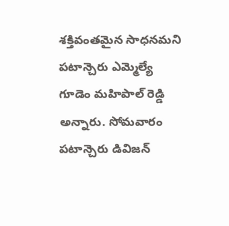శక్తివంతమైన సాధనమని పటాన్చెరు ఎమ్మెల్యే గూడెం మహిపాల్ రెడ్డి అన్నారు. సోమవారం పటాన్చెరు డివిజన్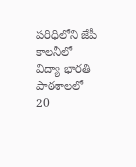పరిధిలోని జేపీ కాలనీలో విద్యా భారతి పాఠశాలలో 20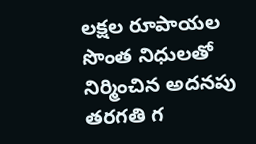లక్షల రూపాయల సొంత నిధులతో నిర్మించిన అదనపు తరగతి గ